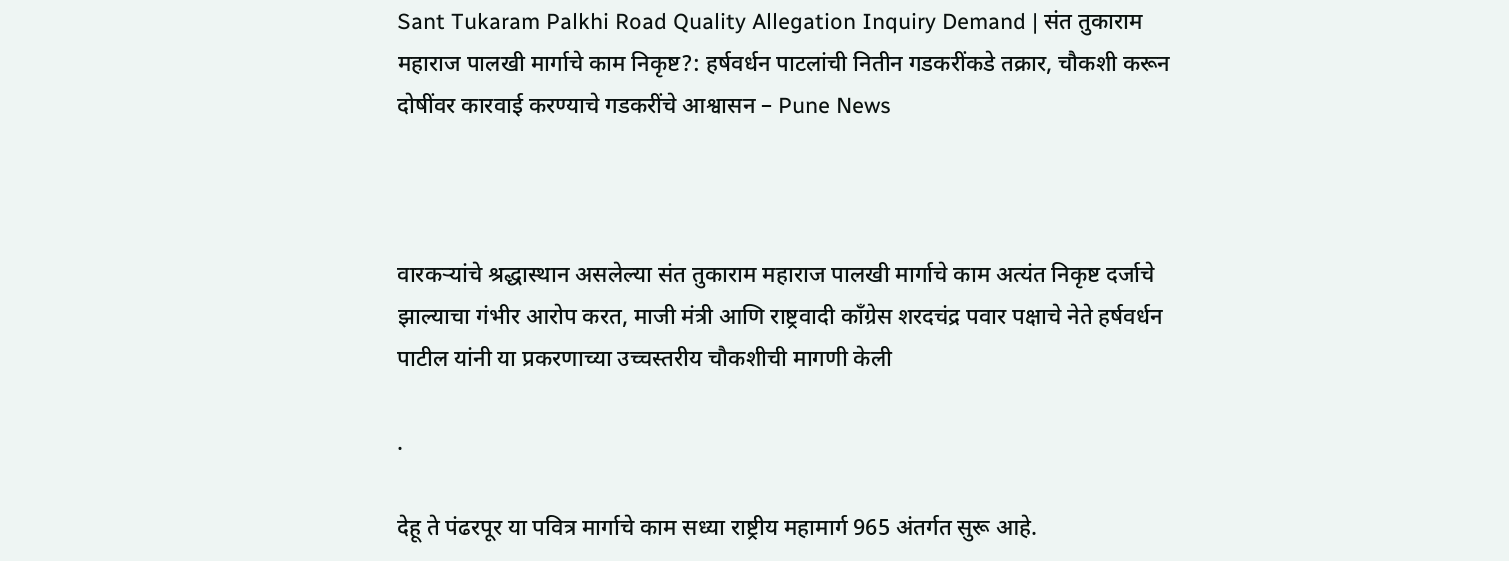Sant Tukaram Palkhi Road Quality Allegation Inquiry Demand | संत तुकाराम महाराज पालखी मार्गाचे काम निकृष्ट?: हर्षवर्धन पाटलांची नितीन गडकरींकडे तक्रार, चौकशी करून दोषींवर कारवाई करण्याचे गडकरींचे आश्वासन – Pune News



वारकऱ्यांचे श्रद्धास्थान असलेल्या संत तुकाराम महाराज पालखी मार्गाचे काम अत्यंत निकृष्ट दर्जाचे झाल्याचा गंभीर आरोप करत, माजी मंत्री आणि राष्ट्रवादी काँग्रेस शरदचंद्र पवार पक्षाचे नेते हर्षवर्धन पाटील यांनी या प्रकरणाच्या उच्चस्तरीय चौकशीची मागणी केली

.

देहू ते पंढरपूर या पवित्र मार्गाचे काम सध्या राष्ट्रीय महामार्ग 965 अंतर्गत सुरू आहे.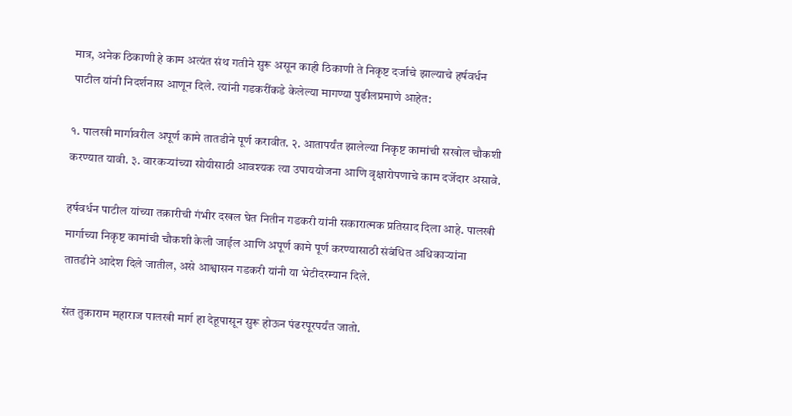मात्र, अनेक ठिकाणी हे काम अत्यंत संथ गतीने सुरू असून काही ठिकाणी ते निकृष्ट दर्जाचे झाल्याचे हर्षवर्धन पाटील यांनी निदर्शनास आणून दिले. त्यांनी गडकरींकडे केलेल्या मागण्या पुढीलप्रमाणे आहेत:

१. पालखी मार्गावरील अपूर्ण कामे तातडीने पूर्ण करावीत. २. आतापर्यंत झालेल्या निकृष्ट कामांची सखोल चौकशी करण्यात यावी. ३. वारकऱ्यांच्या सोयीसाठी आवश्यक त्या उपाययोजना आणि वृक्षारोपणाचे काम दर्जेदार असावे.

हर्षवर्धन पाटील यांच्या तक्रारीची गंभीर दखल घेत नितीन गडकरी यांनी सकारात्मक प्रतिसाद दिला आहे. पालखी मार्गाच्या निकृष्ट कामांची चौकशी केली जाईल आणि अपूर्ण कामे पूर्ण करण्यासाठी संबंधित अधिकाऱ्यांना तातडीने आदेश दिले जातील, असे आश्वासन गडकरी यांनी या भेटीदरम्यान दिले.

संत तुकाराम महाराज पालखी मार्ग हा देहूपासून सुरू होऊन पंढरपूरपर्यंत जातो.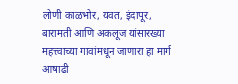लोणी काळभोर, यवत, इंदापूर, बारामती आणि अकलूज यांसारख्या महत्त्वाच्या गावांमधून जाणारा हा मार्ग आषाढी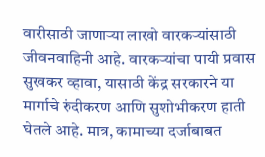वारीसाठी जाणाऱ्या लाखो वारकऱ्यांसाठी जीवनवाहिनी आहे. वारकऱ्यांचा पायी प्रवास सुखकर व्हावा, यासाठी केंद्र सरकारने या मार्गाचे रुंदीकरण आणि सुशोभीकरण हाती घेतले आहे. मात्र, कामाच्या दर्जाबाबत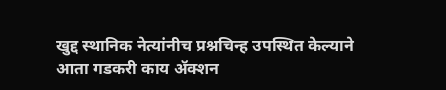खुद्द स्थानिक नेत्यांनीच प्रश्नचिन्ह उपस्थित केल्याने आता गडकरी काय ॲक्शन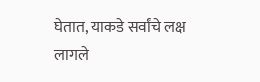घेतात, याकडे सर्वांचे लक्ष लागले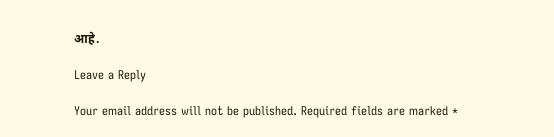आहे.

Leave a Reply

Your email address will not be published. Required fields are marked *